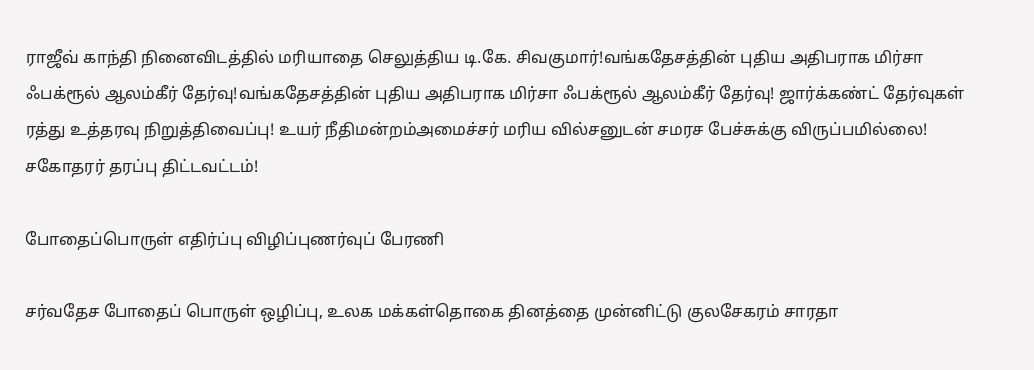ராஜீவ் காந்தி நினைவிடத்தில் மரியாதை செலுத்திய டி.கே. சிவகுமார்!வங்கதேசத்தின் புதிய அதிபராக மிர்சா ஃபக்ரூல் ஆலம்கீர் தேர்வு!வங்கதேசத்தின் புதிய அதிபராக மிர்சா ஃபக்ரூல் ஆலம்கீர் தேர்வு! ஜார்க்கண்ட் தேர்வுகள் ரத்து உத்தரவு நிறுத்திவைப்பு! உயர் நீதிமன்றம்அமைச்சர் மரிய வில்சனுடன் சமரச பேச்சுக்கு விருப்பமில்லை! சகோதரர் தரப்பு திட்டவட்டம்!

போதைப்பொருள் எதிர்ப்பு விழிப்புணர்வுப் பேரணி

சர்வதேச போதைப் பொருள் ஒழிப்பு, உலக மக்கள்தொகை தினத்தை முன்னிட்டு குலசேகரம் சாரதா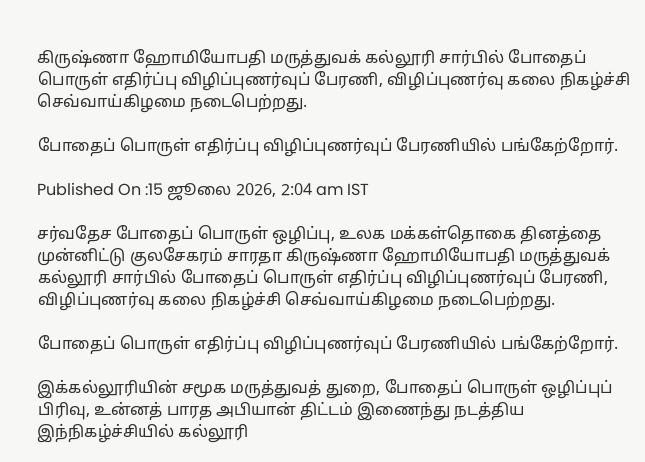கிருஷ்ணா ஹோமியோபதி மருத்துவக் கல்லூரி சார்பில் போதைப் பொருள் எதிர்ப்பு விழிப்புணர்வுப் பேரணி, விழிப்புணர்வு கலை நிகழ்ச்சி செவ்வாய்கிழமை நடைபெற்றது.

போதைப் பொருள் எதிர்ப்பு விழிப்புணர்வுப் பேரணியில் பங்கேற்றோர்.

Published On :15 ஜூலை 2026, 2:04 am IST

சர்வதேச போதைப் பொருள் ஒழிப்பு, உலக மக்கள்தொகை தினத்தை முன்னிட்டு குலசேகரம் சாரதா கிருஷ்ணா ஹோமியோபதி மருத்துவக் கல்லூரி சார்பில் போதைப் பொருள் எதிர்ப்பு விழிப்புணர்வுப் பேரணி, விழிப்புணர்வு கலை நிகழ்ச்சி செவ்வாய்கிழமை நடைபெற்றது.

போதைப் பொருள் எதிர்ப்பு விழிப்புணர்வுப் பேரணியில் பங்கேற்றோர்.

இக்கல்லூரியின் சமூக மருத்துவத் துறை, போதைப் பொருள் ஒழிப்புப் பிரிவு, உன்னத் பாரத அபியான் திட்டம் இணைந்து நடத்திய இந்நிகழ்ச்சியில் கல்லூரி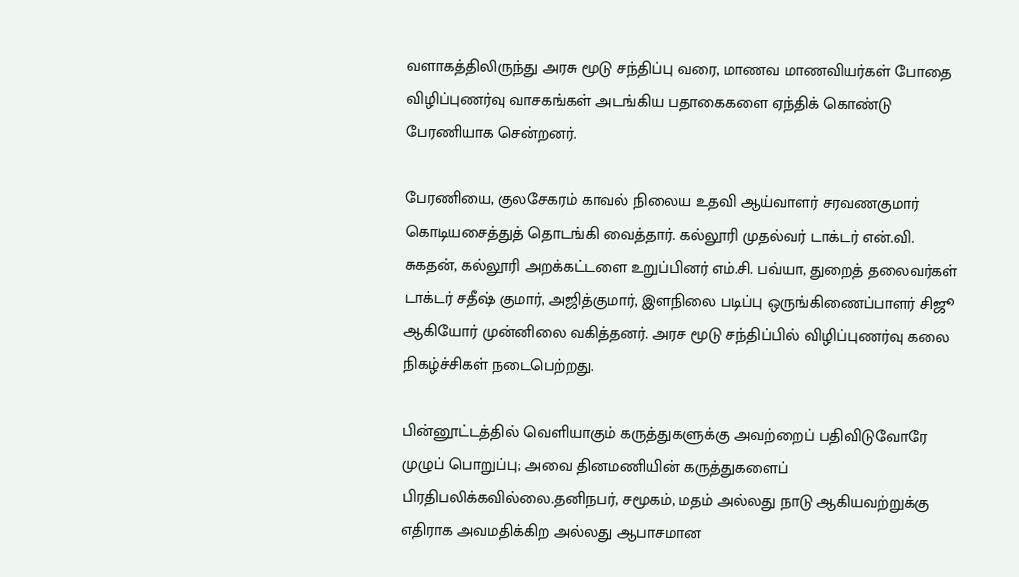வளாகத்திலிருந்து அரசு மூடு சந்திப்பு வரை, மாணவ மாணவியர்கள் போதை விழிப்புணர்வு வாசகங்கள் அடங்கிய பதாகைகளை ஏந்திக் கொண்டு பேரணியாக சென்றனர்.

பேரணியை, குலசேகரம் காவல் நிலைய உதவி ஆய்வாளர் சரவணகுமார் கொடியசைத்துத் தொடங்கி வைத்தார். கல்லூரி முதல்வர் டாக்டர் என்.வி. சுகதன், கல்லூரி அறக்கட்டளை உறுப்பினர் எம்.சி. பவ்யா, துறைத் தலைவர்கள் டாக்டர் சதீஷ் குமார், அஜித்குமார், இளநிலை படிப்பு ஒருங்கிணைப்பாளர் சிஜூ ஆகியோர் முன்னிலை வகித்தனர். அரச மூடு சந்திப்பில் விழிப்புணர்வு கலை நிகழ்ச்சிகள் நடைபெற்றது.

பின்னூட்டத்தில் வெளியாகும் கருத்துகளுக்கு அவற்றைப் பதிவிடுவோரே முழுப் பொறுப்பு; அவை தினமணியின் கருத்துகளைப் பிரதிபலிக்கவில்லை.தனிநபர், சமூகம், மதம் அல்லது நாடு ஆகியவற்றுக்கு எதிராக அவமதிக்கிற அல்லது ஆபாசமான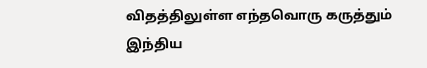விதத்திலுள்ள எந்தவொரு கருத்தும் இந்திய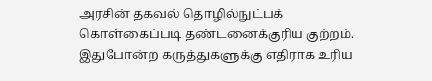அரசின் தகவல் தொழில்நுட்பக் கொள்கைப்படி தண்டனைக்குரிய குற்றம். இதுபோன்ற கருத்துகளுக்கு எதிராக உரிய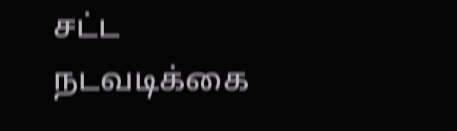சட்ட நடவடிக்கை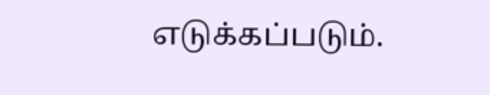எடுக்கப்படும்.